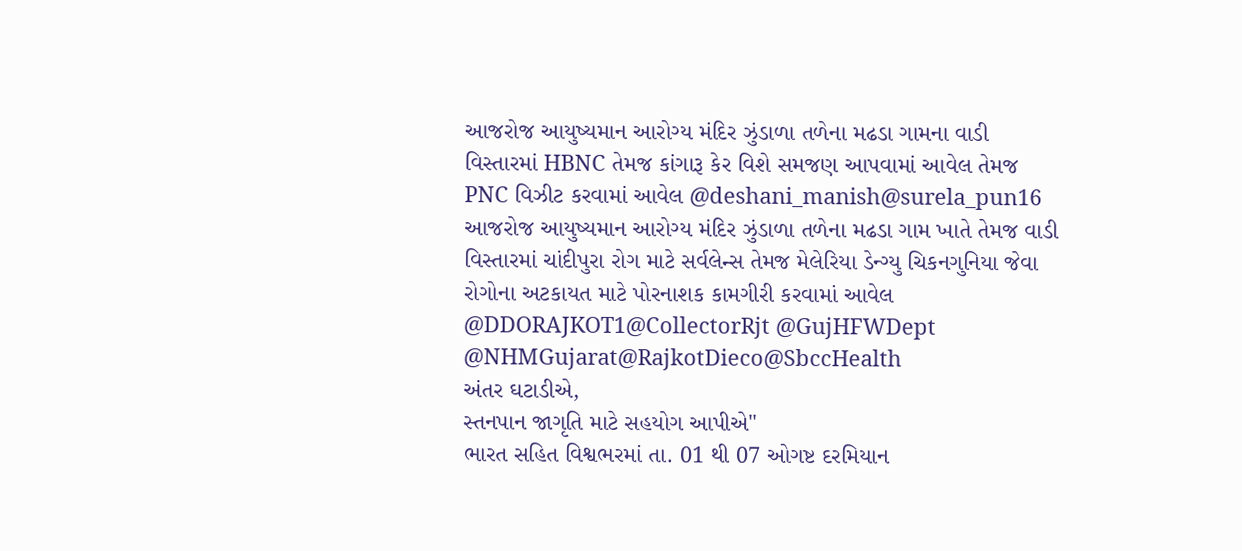આજરોજ આયુષ્યમાન આરોગ્ય મંદિર ઝુંડાળા તળેના મઢડા ગામના વાડી વિસ્તારમાં HBNC તેમજ કાંગારૂ કેર વિશે સમજણ આપવામાં આવેલ તેમજ PNC વિઝીટ કરવામાં આવેલ @deshani_manish@surela_pun16
આજરોજ આયુષ્યમાન આરોગ્ય મંદિર ઝુંડાળા તળેના મઢડા ગામ ખાતે તેમજ વાડી વિસ્તારમાં ચાંદીપુરા રોગ માટે સર્વલેન્સ તેમજ મેલેરિયા ડેન્ગ્યુ ચિકનગુનિયા જેવા રોગોના અટકાયત માટે પોરનાશક કામગીરી કરવામાં આવેલ @DDORAJKOT1@CollectorRjt @GujHFWDept @NHMGujarat@RajkotDieco@SbccHealth
અંતર ઘટાડીએ,
સ્તનપાન જાગૃતિ માટે સહયોગ આપીએ"
ભારત સહિત વિશ્વભરમાં તા. 01 થી 07 ઓગષ્ટ દરમિયાન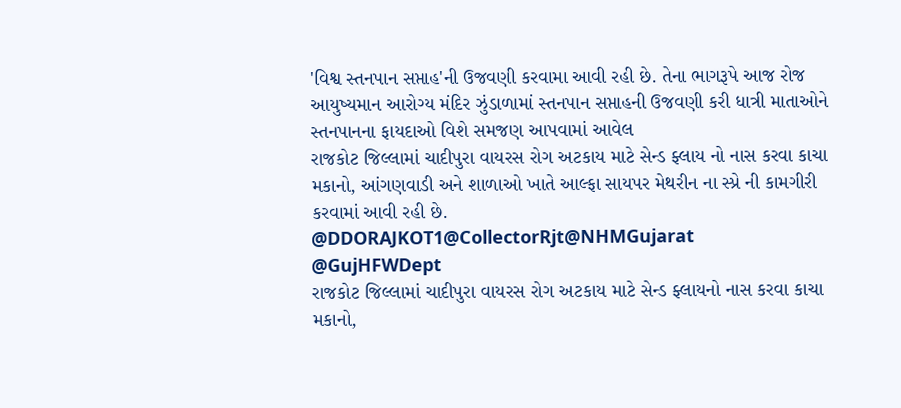'વિશ્વ સ્તનપાન સપ્તાહ'ની ઉજવણી કરવામા આવી રહી છે. તેના ભાગરૂપે આજ રોજ આયુષ્યમાન આરોગ્ય મંદિર ઝુંડાળામાં સ્તનપાન સપ્તાહની ઉજવણી કરી ધાત્રી માતાઓને સ્તનપાનના ફાયદાઓ વિશે સમજણ આપવામાં આવેલ
રાજકોટ જિલ્લામાં ચાદીપુરા વાયરસ રોગ અટકાય માટે સેન્ડ ફ્લાય નો નાસ કરવા કાચા મકાનો, આંગણવાડી અને શાળાઓ ખાતે આલ્ફા સાયપર મેથરીન ના સ્પ્રે ની કામગીરી કરવામાં આવી રહી છે.
@DDORAJKOT1@CollectorRjt@NHMGujarat
@GujHFWDept
રાજકોટ જિલ્લામાં ચાદીપુરા વાયરસ રોગ અટકાય માટે સેન્ડ ફ્લાયનો નાસ કરવા કાચા મકાનો,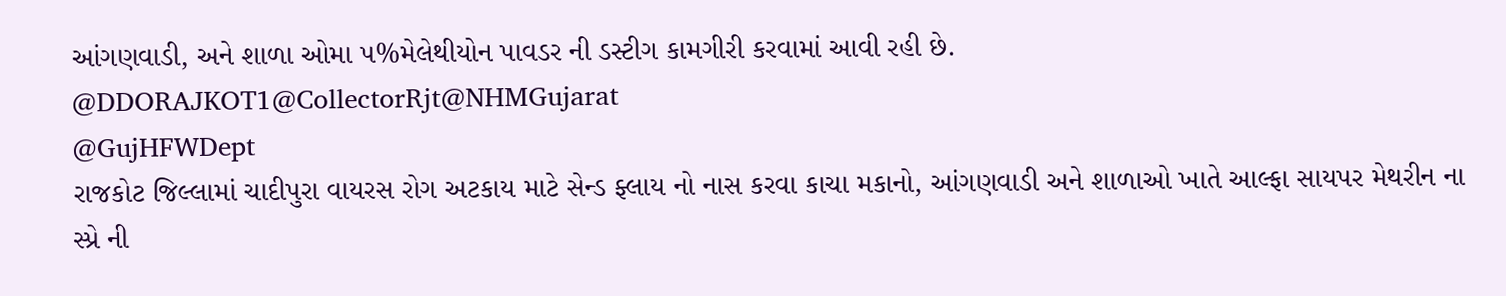આંગણવાડી, અને શાળા ઓમા ૫%મેલેથીયોન પાવડર ની ડસ્ટીગ કામગીરી કરવામાં આવી રહી છે. @DDORAJKOT1@CollectorRjt@NHMGujarat
@GujHFWDept
રાજકોટ જિલ્લામાં ચાદીપુરા વાયરસ રોગ અટકાય માટે સેન્ડ ફ્લાય નો નાસ કરવા કાચા મકાનો, આંગણવાડી અને શાળાઓ ખાતે આલ્ફા સાયપર મેથરીન ના સ્પ્રે ની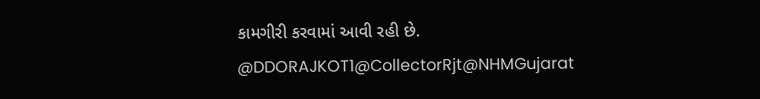કામગીરી કરવામાં આવી રહી છે.
@DDORAJKOT1@CollectorRjt@NHMGujarat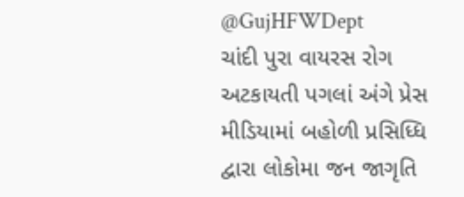@GujHFWDept
ચાંદી પુરા વાયરસ રોગ અટકાયતી પગલાં અંગે પ્રેસ મીડિયામાં બહોળી પ્રસિધ્ધિ દ્વારા લોકોમા જન જાગૃતિ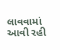લાવવામાં
આવી રહી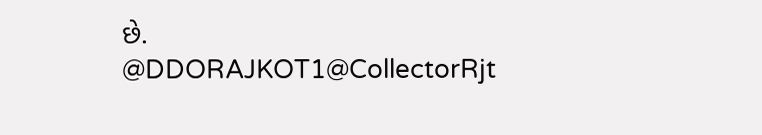છે.
@DDORAJKOT1@CollectorRjt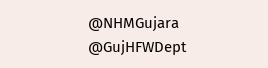@NHMGujara
@GujHFWDept